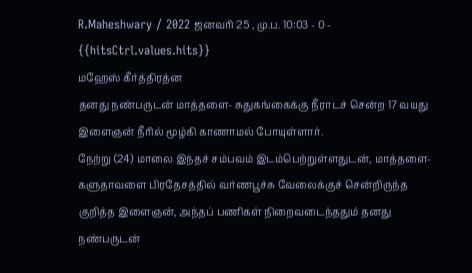R.Maheshwary / 2022 ஜனவரி 25 , மு.ப. 10:03 - 0 - {{hitsCtrl.values.hits}}
மஹேஸ் கீர்த்திரத்ன
தனது நண்பருடன் மாத்தளை- சுதுகங்கைக்கு நீராடச் சென்ற 17 வயது இளைஞன் நீரில் மூழ்கி காணாமல் போயுள்ளார்.
நேற்று (24) மாலை இந்தச் சம்பவம் இடம்பெற்றுள்ளதுடன், மாத்தளை- களுதாவளை பிரதேசத்தில் வர்ணபூச்சு வேலைக்குச் சென்றிருந்த குறித்த இளைஞன், அந்தப் பணிகள் நிறைவடைந்ததும் தனது நண்பருடன்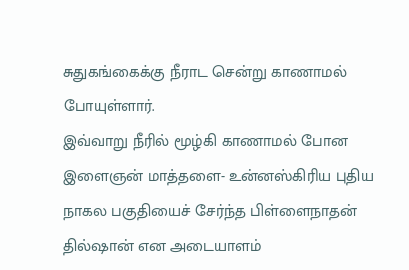சுதுகங்கைக்கு நீராட சென்று காணாமல் போயுள்ளார்.
இவ்வாறு நீரில் மூழ்கி காணாமல் போன இளைஞன் மாத்தளை- உன்னஸ்கிரிய புதிய நாகல பகுதியைச் சேர்ந்த பிள்ளைநாதன் தில்ஷான் என அடையாளம்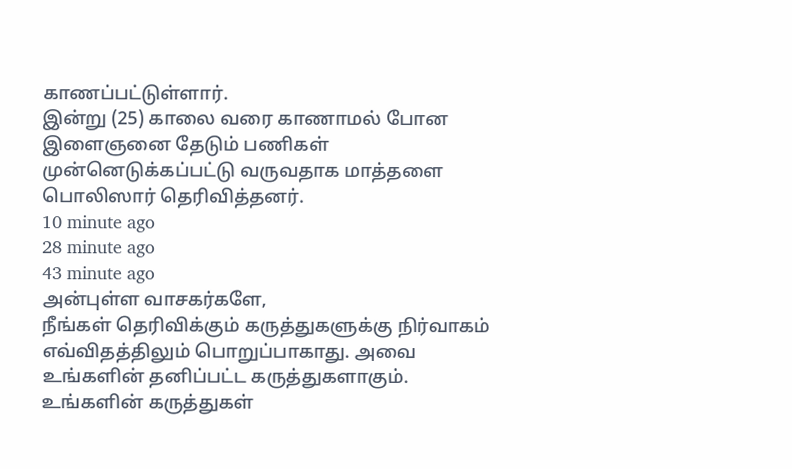காணப்பட்டுள்ளார்.
இன்று (25) காலை வரை காணாமல் போன இளைஞனை தேடும் பணிகள் முன்னெடுக்கப்பட்டு வருவதாக மாத்தளை பொலிஸார் தெரிவித்தனர்.
10 minute ago
28 minute ago
43 minute ago
அன்புள்ள வாசகர்களே,
நீங்கள் தெரிவிக்கும் கருத்துகளுக்கு நிர்வாகம் எவ்விதத்திலும் பொறுப்பாகாது. அவை உங்களின் தனிப்பட்ட கருத்துகளாகும். உங்களின் கருத்துகள்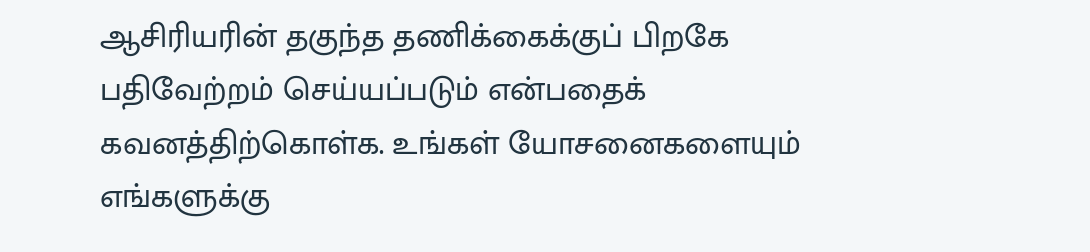ஆசிரியரின் தகுந்த தணிக்கைக்குப் பிறகே பதிவேற்றம் செய்யப்படும் என்பதைக் கவனத்திற்கொள்க. உங்கள் யோசனைகளையும் எங்களுக்கு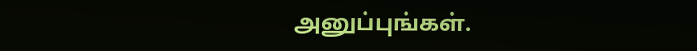அனுப்புங்கள்.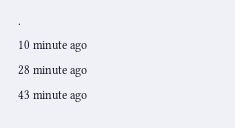.
10 minute ago
28 minute ago
43 minute ago